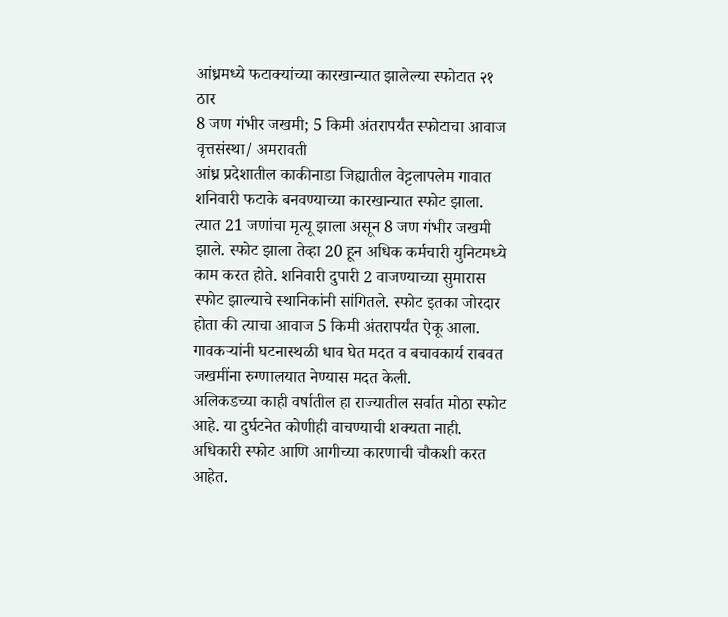आंध्रमध्ये फटाक्यांच्या कारखान्यात झालेल्या स्फोटात २१ ठार
8 जण गंभीर जखमी; 5 किमी अंतरापर्यंत स्फोटाचा आवाज
वृत्तसंस्था/ अमरावती
आंध्र प्रदेशातील काकीनाडा जिह्यातील वेट्टलापलेम गावात शनिवारी फटाके बनवण्याच्या कारखान्यात स्फोट झाला. त्यात 21 जणांचा मृत्यू झाला असून 8 जण गंभीर जखमी झाले. स्फोट झाला तेव्हा 20 हून अधिक कर्मचारी युनिटमध्ये काम करत होते. शनिवारी दुपारी 2 वाजण्याच्या सुमारास स्फोट झाल्याचे स्थानिकांनी सांगितले. स्फोट इतका जोरदार होता की त्याचा आवाज 5 किमी अंतरापर्यंत ऐकू आला. गावकऱ्यांनी घटनास्थळी धाव घेत मदत व बचावकार्य राबवत जखमींना रुग्णालयात नेण्यास मदत केली.
अलिकडच्या काही वर्षातील हा राज्यातील सर्वात मोठा स्फोट आहे. या दुर्घटनेत कोणीही वाचण्याची शक्यता नाही. अधिकारी स्फोट आणि आगीच्या कारणाची चौकशी करत आहेत.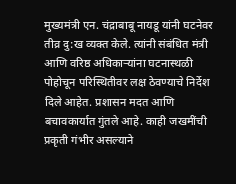मुख्यमंत्री एन. चंद्राबाबू नायडू यांनी घटनेवर तीव्र दु:ख व्यक्त केले. त्यांनी संबंधित मंत्री आणि वरिष्ठ अधिकाऱ्यांना घटनास्थळी पोहोचून परिस्थितीवर लक्ष ठेवण्याचे निर्देश दिले आहेत. प्रशासन मदत आणि बचावकार्यात गुंतले आहे. काही जखमींची प्रकृती गंभीर असल्याने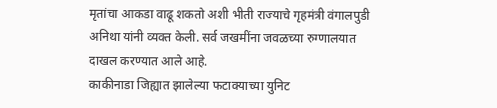मृतांचा आकडा वाढू शकतो अशी भीती राज्याचे गृहमंत्री वंगालपुडी अनिथा यांनी व्यक्त केली. सर्व जखमींना जवळच्या रुग्णालयात दाखल करण्यात आले आहे.
काकीनाडा जिह्यात झालेल्या फटाक्याच्या युनिट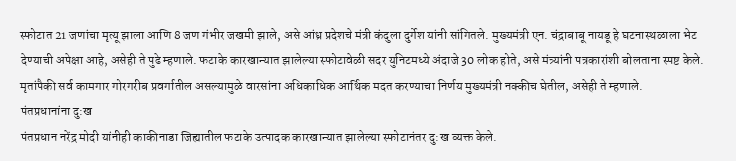स्फोटात 21 जणांचा मृत्यू झाला आणि 8 जण गंभीर जखमी झाले, असे आंध्र प्रदेशचे मंत्री कंदुला दुर्गेश यांनी सांगितले. मुख्यमंत्री एन. चंद्राबाबू नायडू हे घटनास्थळाला भेट देण्याची अपेक्षा आहे, असेही ते पुढे म्हणाले. फटाके कारखान्यात झालेल्या स्फोटावेळी सदर युनिटमध्ये अंदाजे 30 लोक होते, असे मंत्र्यांनी पत्रकारांशी बोलताना स्पष्ट केले. मृतांपैकी सर्व कामगार गोरगरीब प्रवर्गातील असल्यामुळे वारसांना अधिकाधिक आर्थिक मदत करण्याचा निर्णय मुख्यमंत्री नक्कीच घेतील, असेही ते म्हणाले.
पंतप्रधानांना दु:ख
पंतप्रधान नरेंद्र मोदी यांनीही काकीनाडा जिह्यातील फटाके उत्पादक कारखान्यात झालेल्या स्फोटानंतर दु:ख व्यक्त केले.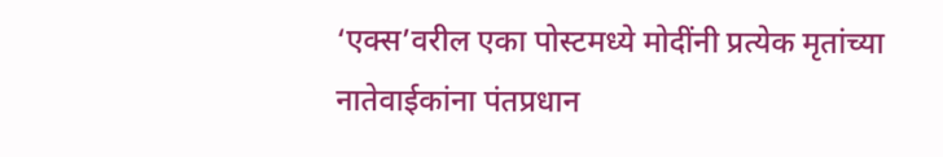‘एक्स’वरील एका पोस्टमध्ये मोदींनी प्रत्येक मृतांच्या नातेवाईकांना पंतप्रधान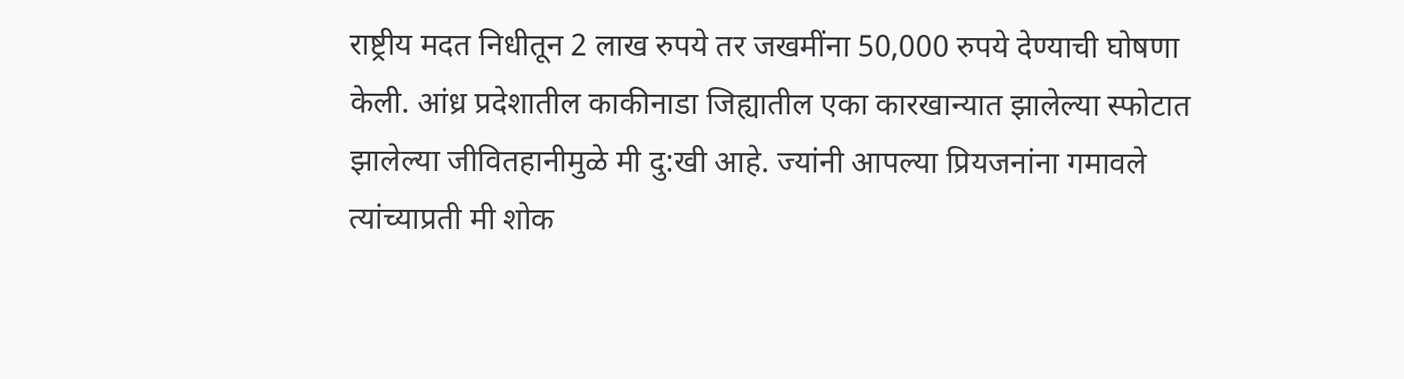राष्ट्रीय मदत निधीतून 2 लाख रुपये तर जखमींना 50,000 रुपये देण्याची घोषणा केली. आंध्र प्रदेशातील काकीनाडा जिह्यातील एका कारखान्यात झालेल्या स्फोटात झालेल्या जीवितहानीमुळे मी दु:खी आहे. ज्यांनी आपल्या प्रियजनांना गमावले त्यांच्याप्रती मी शोक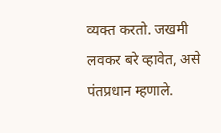व्यक्त करतो. जखमी लवकर बरे व्हावेत, असे पंतप्रधान म्हणाले.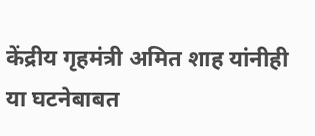केंद्रीय गृहमंत्री अमित शाह यांनीही या घटनेबाबत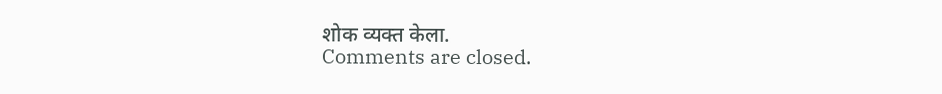शोक व्यक्त केला.
Comments are closed.